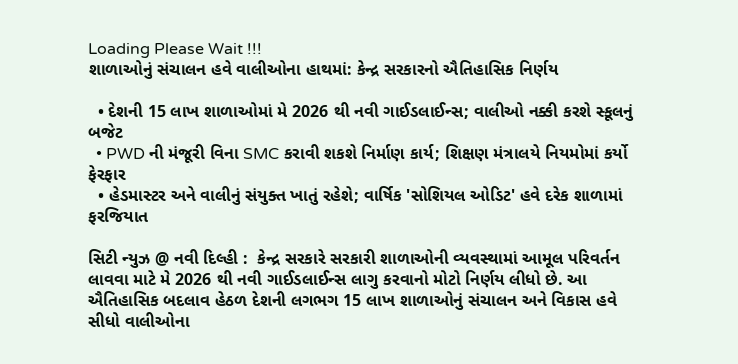Loading Please Wait !!!
શાળાઓનું સંચાલન હવે વાલીઓના હાથમાં: કેન્દ્ર સરકારનો ઐતિહાસિક નિર્ણય

  • દેશની 15 લાખ શાળાઓમાં મે 2026 થી નવી ગાઈડલાઈન્સ; વાલીઓ નક્કી કરશે સ્કૂલનું બજેટ
  • PWD ની મંજૂરી વિના SMC કરાવી શકશે નિર્માણ કાર્ય; શિક્ષણ મંત્રાલયે નિયમોમાં કર્યો ફેરફાર
  • હેડમાસ્ટર અને વાલીનું સંયુક્ત ખાતું રહેશે; વાર્ષિક 'સોશિયલ ઓડિટ' હવે દરેક શાળામાં ફરજિયાત

સિટી ન્યુઝ @ નવી દિલ્હી :  કેન્દ્ર સરકારે સરકારી શાળાઓની વ્યવસ્થામાં આમૂલ પરિવર્તન લાવવા માટે મે 2026 થી નવી ગાઈડલાઈન્સ લાગુ કરવાનો મોટો નિર્ણય લીધો છે. આ ઐતિહાસિક બદલાવ હેઠળ દેશની લગભગ 15 લાખ શાળાઓનું સંચાલન અને વિકાસ હવે સીધો વાલીઓના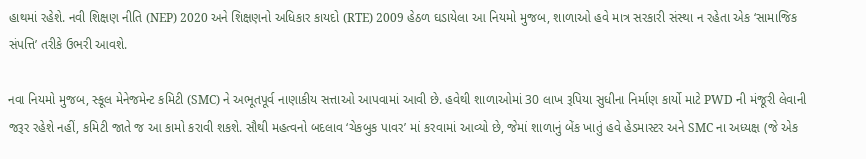હાથમાં રહેશે. નવી શિક્ષણ નીતિ (NEP) 2020 અને શિક્ષણનો અધિકાર કાયદો (RTE) 2009 હેઠળ ઘડાયેલા આ નિયમો મુજબ, શાળાઓ હવે માત્ર સરકારી સંસ્થા ન રહેતા એક ‘સામાજિક સંપત્તિ’ તરીકે ઉભરી આવશે.

નવા નિયમો મુજબ, સ્કૂલ મેનેજમેન્ટ કમિટી (SMC) ને અભૂતપૂર્વ નાણાકીય સત્તાઓ આપવામાં આવી છે. હવેથી શાળાઓમાં 30 લાખ રૂપિયા સુધીના નિર્માણ કાર્યો માટે PWD ની મંજૂરી લેવાની જરૂર રહેશે નહીં, કમિટી જાતે જ આ કામો કરાવી શકશે. સૌથી મહત્વનો બદલાવ ‘ચેકબુક પાવર’ માં કરવામાં આવ્યો છે, જેમાં શાળાનું બેંક ખાતું હવે હેડમાસ્ટર અને SMC ના અધ્યક્ષ (જે એક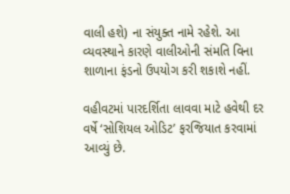વાલી હશે) ના સંયુક્ત નામે રહેશે. આ વ્યવસ્થાને કારણે વાલીઓની સંમતિ વિના શાળાના ફંડનો ઉપયોગ કરી શકાશે નહીં.

વહીવટમાં પારદર્શિતા લાવવા માટે હવેથી દર વર્ષે ‘સોશિયલ ઓડિટ’ ફરજિયાત કરવામાં આવ્યું છે.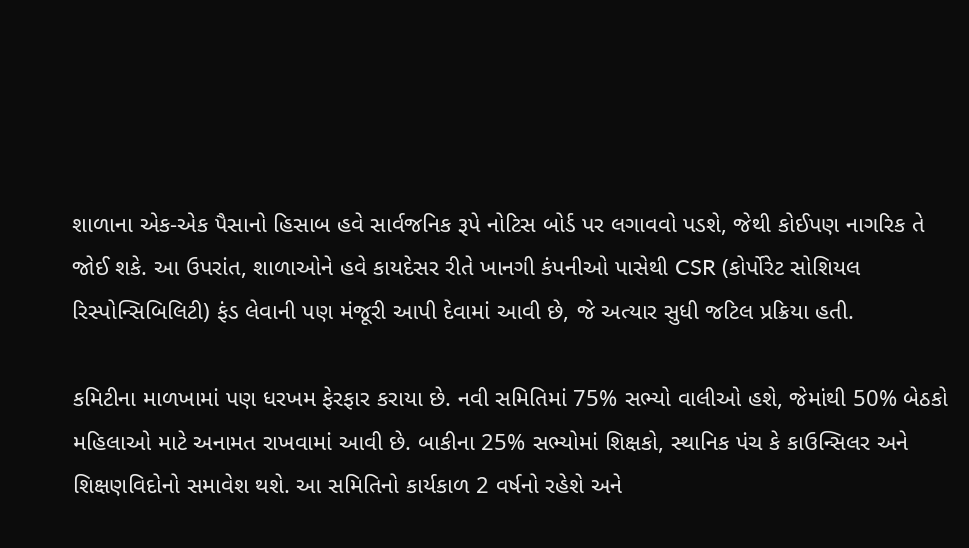શાળાના એક-એક પૈસાનો હિસાબ હવે સાર્વજનિક રૂપે નોટિસ બોર્ડ પર લગાવવો પડશે, જેથી કોઈપણ નાગરિક તે જોઈ શકે. આ ઉપરાંત, શાળાઓને હવે કાયદેસર રીતે ખાનગી કંપનીઓ પાસેથી CSR (કોર્પોરેટ સોશિયલ રિસ્પોન્સિબિલિટી) ફંડ લેવાની પણ મંજૂરી આપી દેવામાં આવી છે, જે અત્યાર સુધી જટિલ પ્રક્રિયા હતી.

કમિટીના માળખામાં પણ ધરખમ ફેરફાર કરાયા છે. નવી સમિતિમાં 75% સભ્યો વાલીઓ હશે, જેમાંથી 50% બેઠકો મહિલાઓ માટે અનામત રાખવામાં આવી છે. બાકીના 25% સભ્યોમાં શિક્ષકો, સ્થાનિક પંચ કે કાઉન્સિલર અને શિક્ષણવિદોનો સમાવેશ થશે. આ સમિતિનો કાર્યકાળ 2 વર્ષનો રહેશે અને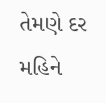તેમણે દર મહિને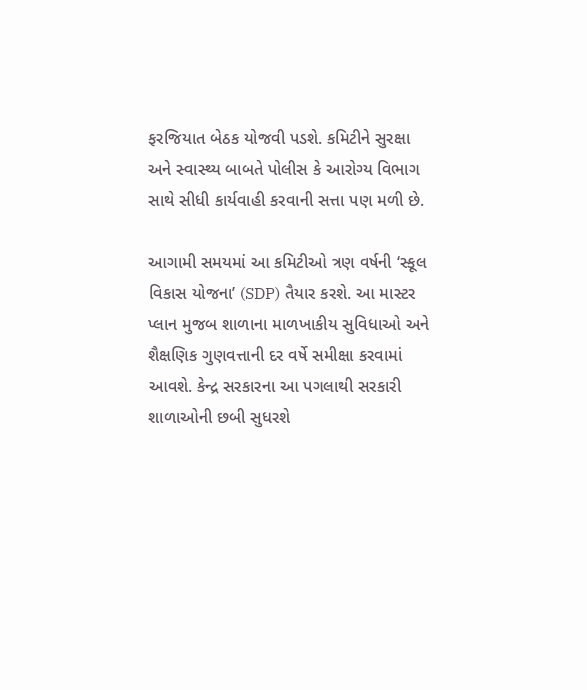ફરજિયાત બેઠક યોજવી પડશે. કમિટીને સુરક્ષા અને સ્વાસ્થ્ય બાબતે પોલીસ કે આરોગ્ય વિભાગ સાથે સીધી કાર્યવાહી કરવાની સત્તા પણ મળી છે.

આગામી સમયમાં આ કમિટીઓ ત્રણ વર્ષની ‘સ્કૂલ વિકાસ યોજના’ (SDP) તૈયાર કરશે. આ માસ્ટર પ્લાન મુજબ શાળાના માળખાકીય સુવિધાઓ અને શૈક્ષણિક ગુણવત્તાની દર વર્ષે સમીક્ષા કરવામાં આવશે. કેન્દ્ર સરકારના આ પગલાથી સરકારી શાળાઓની છબી સુધરશે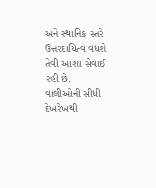અને સ્થાનિક સ્તરે ઉત્તરદાયિત્વ વધશે તેવી આશા સેવાઈ રહી છે. વાલીઓની સીધી દેખરેખથી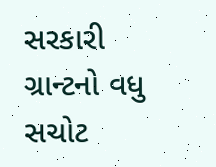સરકારી ગ્રાન્ટનો વધુ સચોટ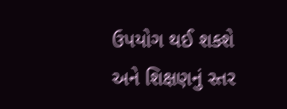ઉપયોગ થઈ શકશે અને શિક્ષણનું સ્તર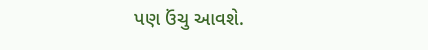પણ ઉંચુ આવશે.